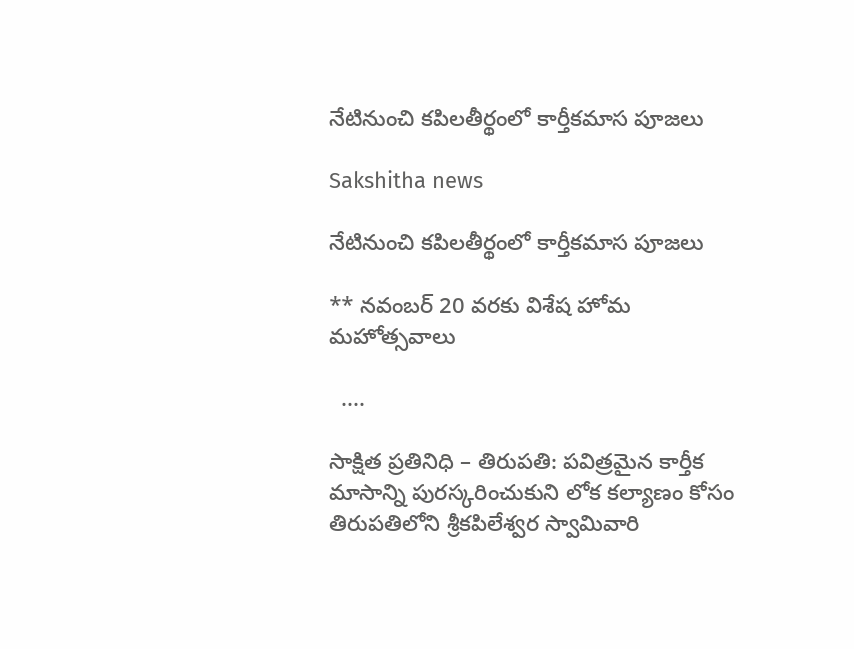నేటినుంచి కపిలతీర్థంలో కార్తీకమాస పూజలు

Sakshitha news

నేటినుంచి కపిలతీర్థంలో కార్తీకమాస పూజలు

** నవంబర్ 20 వరకు విశేష హోమ మహోత్సవాలు

  ....

సాక్షిత ప్రతినిధి – తిరుపతి: పవిత్రమైన కార్తీక మాసాన్ని పురస్కరించుకుని లోక కల్యాణం కోసం తిరుపతిలోని శ్రీకపిలేశ్వర స్వామివారి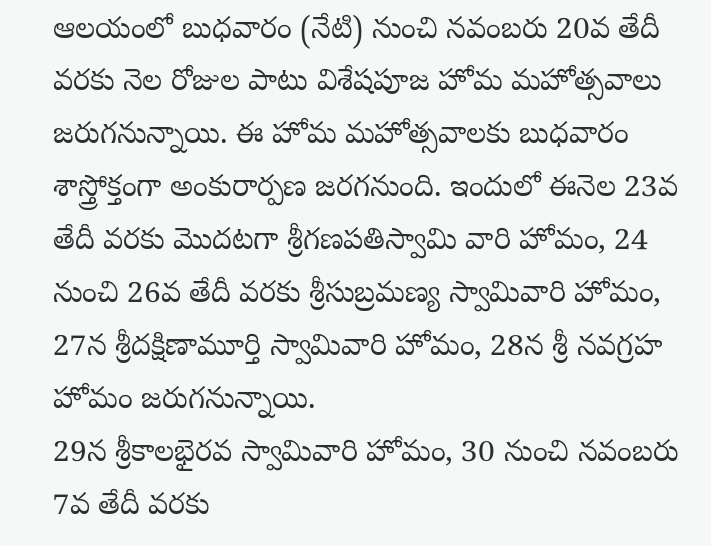ఆలయంలో బుధవారం (నేటి) నుంచి న‌వంబరు 20వ తేదీ వరకు నెల రోజుల పాటు విశేషపూజ హోమ మహోత్సవాలు జరుగనున్నాయి. ఈ హోమ మహోత్సవాలకు బుధవారం శాస్త్రోక్తంగా అంకురార్పణ జరగనుంది. ఇందులో ఈనెల 23వ తేదీ వరకు మొదటగా శ్రీగణపతిస్వామి వారి హోమం, 24 నుంచి 26వ‌ తేదీ వ‌ర‌కు శ్రీసుబ్రమణ్య స్వామివారి హోమం, 27న శ్రీదక్షిణామూర్తి స్వామివారి హోమం, 28న శ్రీ నవగ్రహ హోమం జరుగనున్నాయి.
29న శ్రీకాలభైరవ స్వామివారి హోమం, 30 నుంచి న‌వంబ‌రు 7వ తేదీ వరకు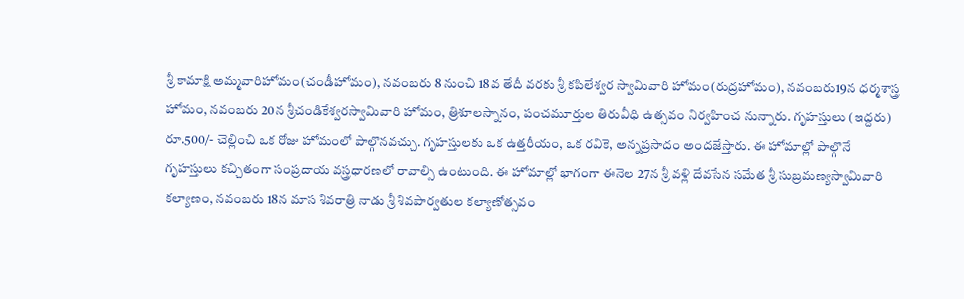శ్రీ కామాక్షి అమ్మవారిహోమం(చండీహోమం), న‌వంబరు 8 నుంచి 18వ తేదీ వరకు శ్రీ కపిలేశ్వర స్వామివారి హోమం(రుద్రహోమం), న‌వంబ‌రు19న ధ‌ర్మ‌శాస్త్ర హోమం, న‌వంబ‌రు 20న శ్రీచండికేశ్వరస్వామివారి హోమం, త్రిశూలస్నానం, పంచమూర్తుల తిరువీధి ఉత్సవం నిర్వహించ నున్నారు. గృహస్తులు (ఇద్దరు) రూ.500/- చెల్లించి ఒక రోజు హోమంలో పాల్గొనవచ్చు. గృహస్తులకు ఒక ఉత్తరీయం, ఒక రవికె, అన్నప్రసాదం అందజేస్తారు. ఈ హోమాల్లో పాల్గొనే గృహస్తులు కచ్చితంగా సంప్రదాయ వస్త్రధారణలో రావాల్సి ఉంటుంది. ఈ హోమాల్లో భాగంగా ఈనెల 27న శ్రీ వళ్లి దేవసేన సమేత శ్రీ సుబ్రమణ్యస్వామివారి కల్యాణం, నవంబరు 18న మాస శివరాత్రి నాడు శ్రీ శివపార్వతుల కల్యాణోత్సవం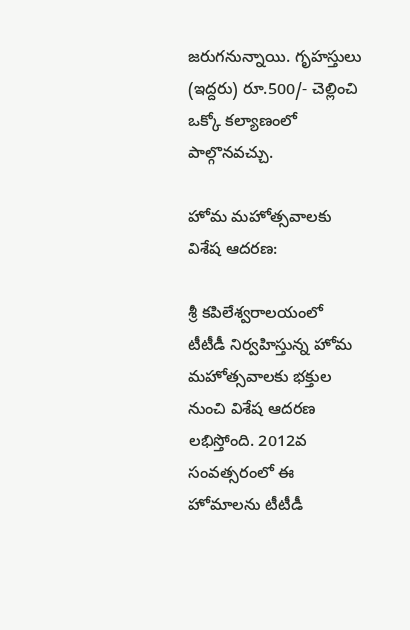జరుగనున్నాయి. గృహస్తులు (ఇద్దరు) రూ.500/- చెల్లించి ఒక్కో కల్యాణంలో పాల్గొనవచ్చు.

హోమ మహోత్సవాలకు విశేష ఆదరణ:

శ్రీ కపిలేశ్వరాలయంలో టీటీడీ నిర్వహిస్తున్న హోమ మహోత్సవాలకు భక్తుల నుంచి విశేష ఆదరణ లభిస్తోంది. 2012వ సంవత్సరంలో ఈ హోమాలను టీటీడీ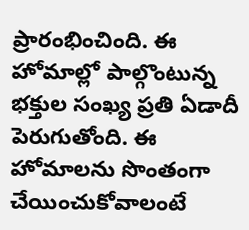ప్రారంభించింది. ఈ హోమాల్లో పాల్గొంటున్న భక్తుల సంఖ్య ప్రతి ఏడాదీ పెరుగుతోంది. ఈ హోమాలను సొంతంగా చేయించుకోవాలంటే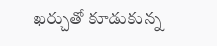ఖర్చుతో కూడుకున్న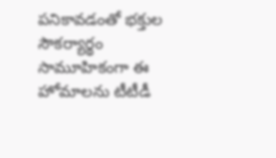పనికావడంతో భక్తుల సౌకర్యార్థం సామూహికంగా ఈ హోమాలను టీటీడీ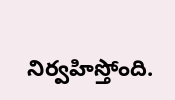నిర్వహిస్తోంది.